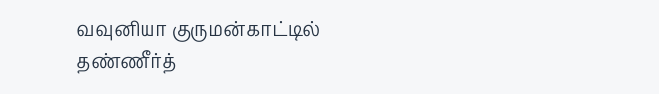வவுனியா குருமன்காட்டில் தண்ணீர்த்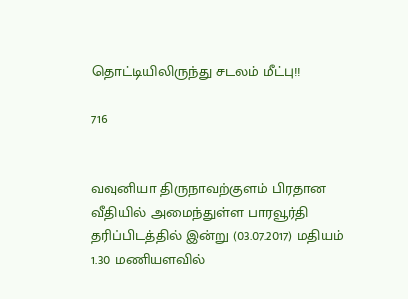தொட்டியிலிருந்து சடலம் மீட்பு!!

716


வவுனியா திருநாவற்குளம் பிரதான வீதியில் அமைந்துள்ள பாரவூர்தி தரிப்பிடத்தில் இன்று (03.07.2017) மதியம் 1.30 மணியளவில்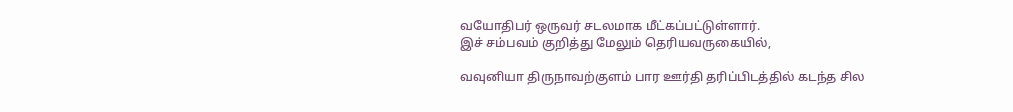வயோதிபர் ஒருவர் சடலமாக மீட்கப்பட்டுள்ளார்.
இச் சம்பவம் குறித்து மேலும் தெரியவருகையில்,

வவுனியா திருநாவற்குளம் பார ஊர்தி தரிப்பிடத்தில் கடந்த சில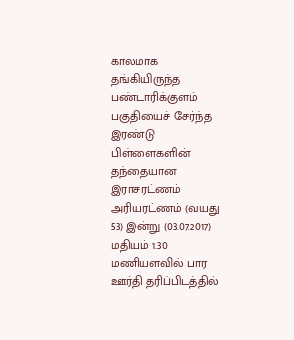காலமாக தங்கியிருந்த பண்டாரிக்குளம் பகுதியைச் சேர்ந்த இரண்டு பிள்ளைகளின் தந்தையான இராசரட்ணம் அரியரட்ணம் (வயது 53) இன்று (03.07.2017) மதியம் 1.30 மணியளவில் பார ஊர்தி தரிப்பிடத்தில்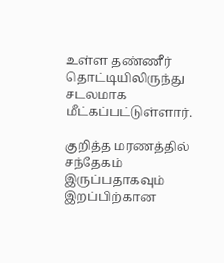உள்ள தண்ணீர் தொட்டியிலிருந்து சடலமாக மீட்கப்பட்டுள்ளார்.

குறித்த மரணத்தில் சந்தேகம் இருப்பதாகவும் இறப்பிற்கான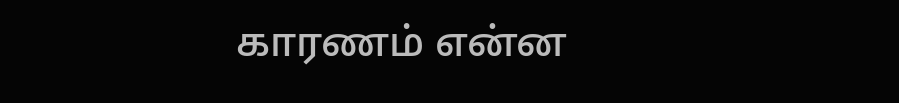காரணம் என்ன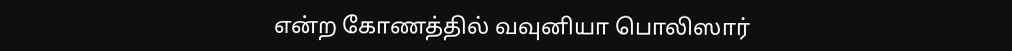என்ற கோணத்தில் வவுனியா பொலிஸார்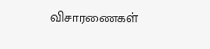விசாரணைகள்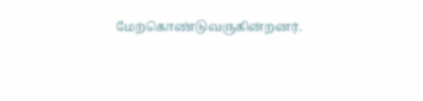மேற்கொண்டுவருகின்றனர்.